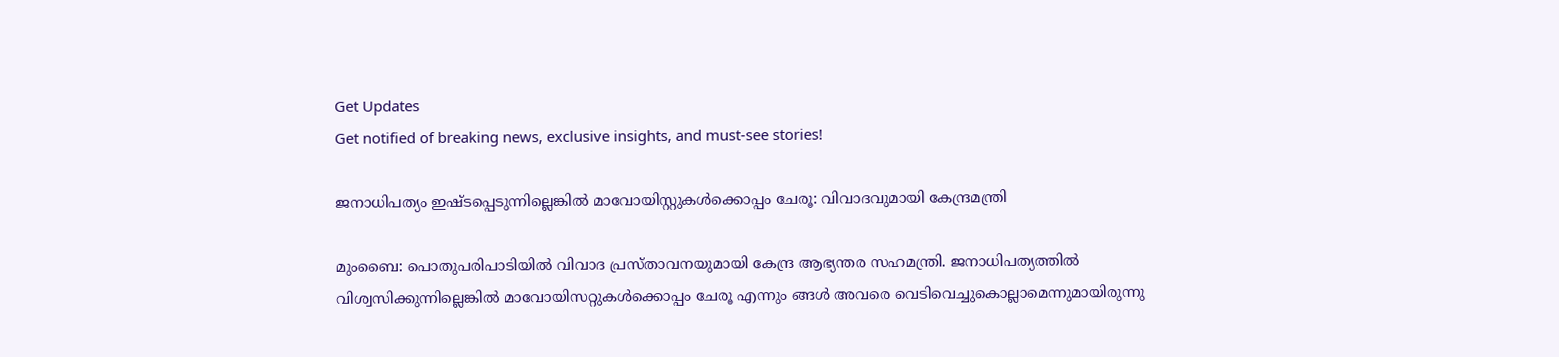Get Updates
Get notified of breaking news, exclusive insights, and must-see stories!

ജനാധിപത്യം ഇഷ്ടപ്പെടുന്നില്ലെങ്കില്‍ മാവോയിസ്റ്റുകള്‍ക്കൊപ്പം ചേരൂ: വിവാദവുമായി കേന്ദ്രമന്ത്രി

മുംബൈ: പൊതുപരിപാടിയില്‍ വിവാദ പ്രസ്താവനയുമായി കേന്ദ്ര ആഭ്യന്തര സഹമന്ത്രി. ജനാധിപത്യത്തില്‍ വിശ്വസിക്കുന്നില്ലെങ്കില്‍ മാവോയിസറ്റുകള്‍ക്കൊപ്പം ചേരൂ എന്നും ങ്ങള്‍ അവരെ വെടിവെച്ചുകൊല്ലാമെന്നുമായിരുന്നു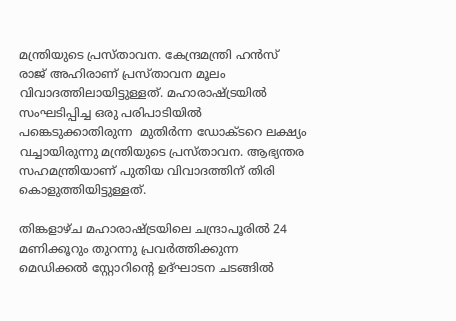മന്ത്രിയുടെ പ്രസ്താവന. കേന്ദ്രമന്ത്രി ഹന്‍സ് രാജ് അഹിരാണ് പ്രസ്താവന മൂലം വിവാദത്തിലായിട്ടുള്ളത്. മഹാരാഷ്ട്രയില്‍ സംഘടിപ്പിച്ച ഒരു പരിപാടിയില്‍ പങ്കെടുക്കാതിരുന്ന ‍ മുതിര്‍ന്ന ഡോക്ടറെ ലക്ഷ്യം വച്ചായിരുന്നു മന്ത്രിയുടെ പ്രസ്താവന. ആഭ്യന്തര സഹമന്ത്രിയാണ് പുതിയ വിവാദത്തിന് തിരി കൊളുത്തിയിട്ടുള്ളത്.

തിങ്കളാഴ്ച മഹാരാഷ്ട്രയിലെ ചന്ദ്രാപൂരില്‍ 24 മണിക്കൂറും തുറന്നു പ്രവര്‍ത്തിക്കുന്ന മെഡിക്കല്‍ സ്റ്റോറിന്റെ ഉദ്ഘാടന ചടങ്ങില്‍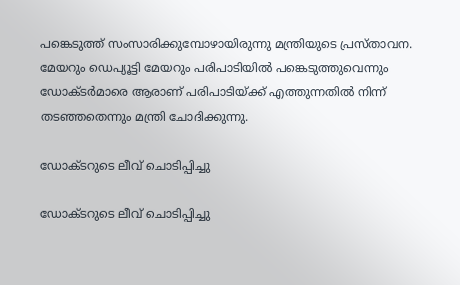പങ്കെടുത്ത് സംസാരിക്കുമ്പോഴായിരുന്നു മന്ത്രിയുടെ പ്രസ്താവന. മേയറും ഡെപ്യൂട്ടി മേയറും പരിപാടിയില്‍ പങ്കെടുത്തുവെന്നും ഡോക്ടര്‍മാരെ ആരാണ് പരിപാടിയ്ക്ക് എത്തുന്നതില്‍ നിന്ന് തടഞ്ഞതെന്നും മന്ത്രി ചോദിക്കുന്നു.

ഡോക്ടറുടെ ലീവ് ചൊടിപ്പിച്ചു

ഡോക്ടറുടെ ലീവ് ചൊടിപ്പിച്ചു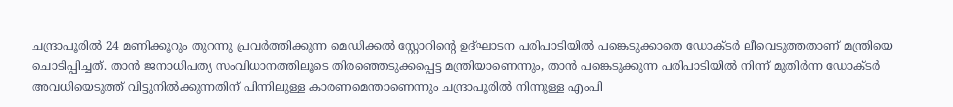ചന്ദ്രാപൂരില്‍ 24 മണിക്കൂറും തുറന്നു പ്രവര്‍ത്തിക്കുന്ന മെഡിക്കല്‍ സ്റ്റോറിന്റെ ഉദ്ഘാടന പരിപാടിയില്‍ പങ്കെടുക്കാതെ ഡോക്ടര്‍ ലീവെടുത്തതാണ് മന്ത്രിയെ ചൊടിപ്പിച്ചത്. താന്‍ ജനാധിപത്യ സംവിധാനത്തിലൂടെ തിരഞ്ഞെടുക്കപ്പെട്ട മന്ത്രിയാണെന്നും, താന്‍ പങ്കെടുക്കുന്ന പരിപാടിയില്‍ നിന്ന് മുതിര്‍ന്ന ഡോക്ടര്‍ അവധിയെടുത്ത് വിട്ടുനില്‍ക്കുന്നതിന് പിന്നിലുള്ള കാരണമെന്താണെന്നും ചന്ദ്രാപൂരില്‍ നിന്നുള്ള എംപി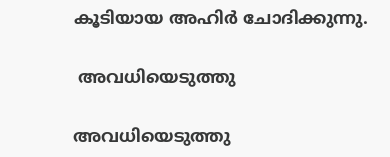കൂടിയായ അഹിര്‍ ചോദിക്കുന്നു.

 അവധിയെടുത്തു

അവധിയെടുത്തു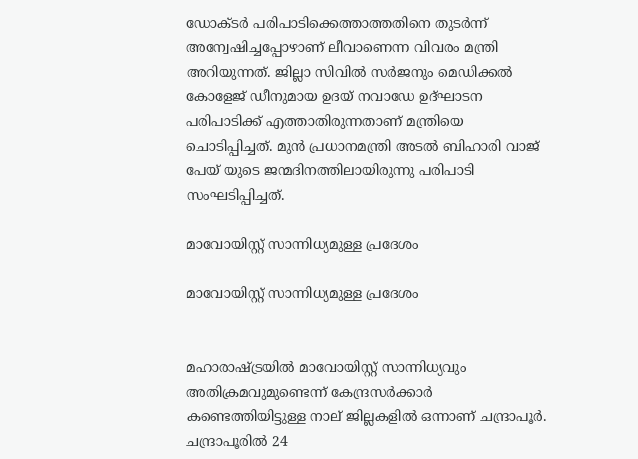ഡോക്ടര്‍ പരിപാടിക്കെത്താത്തതിനെ തുടര്‍ന്ന് അന്വേഷിച്ചപ്പോഴാണ് ലീവാണെന്ന വിവരം മന്ത്രി അറിയുന്നത്. ജില്ലാ സിവില്‍ സര്‍ജനും മെഡിക്കല്‍ കോളേജ് ഡീനുമായ ഉദയ് നവാഡേ ഉദ്ഘാടന പരിപാടിക്ക് എത്താതിരുന്നതാണ് മന്ത്രിയെ ചൊടിപ്പിച്ചത്. മുന്‍ പ്രധാനമന്ത്രി അടല്‍ ബിഹാരി വാജ് പേയ് യുടെ ജന്മദിനത്തിലായിരുന്നു പരിപാടി സംഘടിപ്പിച്ചത്.

മാവോയിസ്റ്റ് സാന്നിധ്യമുള്ള പ്രദേശം

മാവോയിസ്റ്റ് സാന്നിധ്യമുള്ള പ്രദേശം


മഹാരാഷ്ട്രയില്‍ മാവോയിസ്റ്റ് സാന്നിധ്യവും അതിക്രമവുമുണ്ടെന്ന് കേന്ദ്രസര്‍ക്കാര്‍ കണ്ടെത്തിയിട്ടുള്ള നാല് ജില്ലകളില്‍ ഒന്നാണ് ചന്ദ്രാപൂര്‍. ചന്ദ്രാപൂരില്‍ 24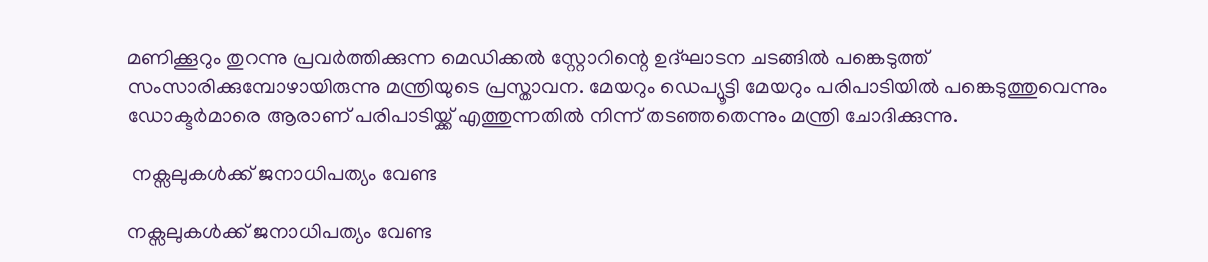മണിക്കൂറും തുറന്നു പ്രവര്‍ത്തിക്കുന്ന മെഡിക്കല്‍ സ്റ്റോറിന്റെ ഉദ്ഘാടന ചടങ്ങില്‍ പങ്കെടുത്ത് സംസാരിക്കുമ്പോഴായിരുന്നു മന്ത്രിയുടെ പ്രസ്താവന. മേയറും ഡെപ്യൂട്ടി മേയറും പരിപാടിയില്‍ പങ്കെടുത്തുവെന്നും ഡോക്ടര്‍മാരെ ആരാണ് പരിപാടിയ്ക്ക് എത്തുന്നതില്‍ നിന്ന് തടഞ്ഞതെന്നും മന്ത്രി ചോദിക്കുന്നു.

 നക്സലുകള്‍ക്ക് ജനാധിപത്യം വേണ്ട

നക്സലുകള്‍ക്ക് ജനാധിപത്യം വേണ്ട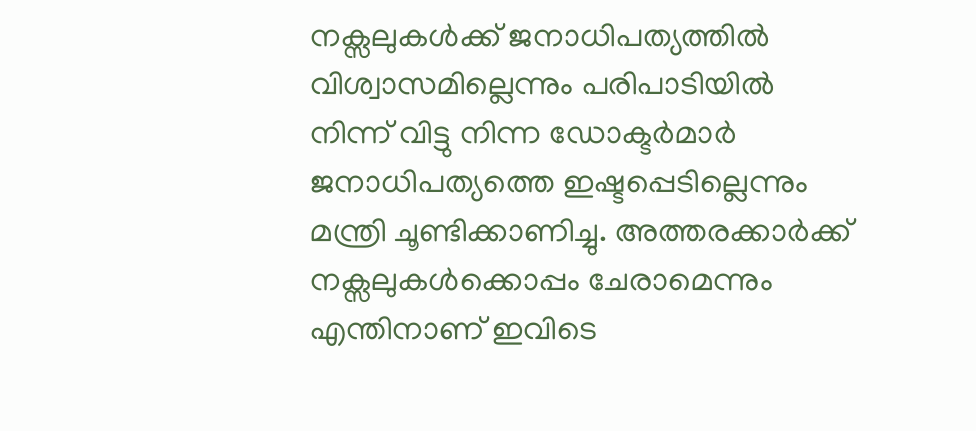നക്സലുകള്‍ക്ക് ജനാധിപത്യത്തില്‍‌ വിശ്വാസമില്ലെന്നും പരിപാടിയില്‍ നിന്ന് വിട്ടു നിന്ന ഡോക്ടര്‍മാര്‍ ജനാധിപത്യത്തെ ഇഷ്ടപ്പെടില്ലെന്നും മന്ത്രി ചൂണ്ടിക്കാണിച്ചു. അത്തരക്കാര്‍ക്ക് നക്സലുകള്‍ക്കൊപ്പം ചേരാമെന്നും എന്തിനാണ് ഇവിടെ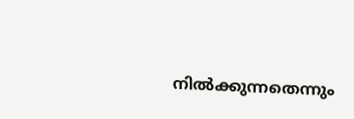നില്‍ക്കുന്നതെന്നും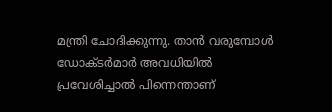മന്ത്രി ചോദിക്കുന്നു. താന്‍ വരുമ്പോള്‍ ഡോക്ടര്‍മാര്‍ അവധിയില്‍ പ്രവേശിച്ചാല്‍ പിന്നെന്താണ്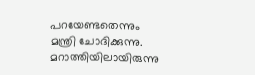പറയേണ്ടതെന്നും മന്ത്രി ചോദിക്കുന്നു. മറാത്തിയിലായിരുന്നു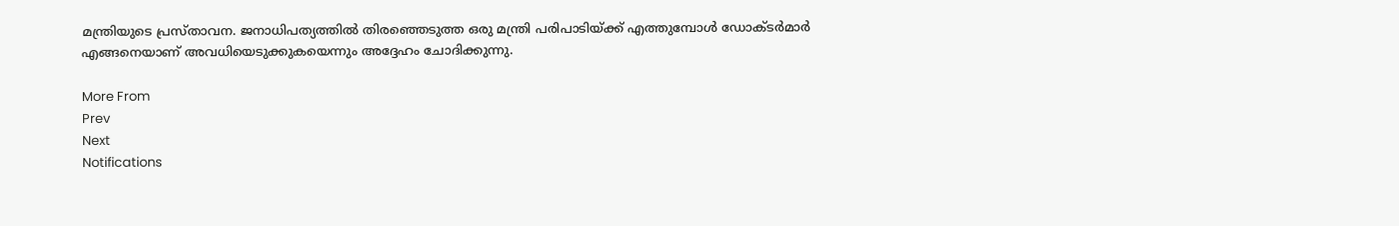മന്ത്രിയുടെ പ്രസ്താവന. ജനാധിപത്യത്തില്‍ തിരഞ്ഞെടുത്ത ഒരു മന്ത്രി പരിപാടിയ്ക്ക് എത്തുമ്പോള്‍ ഡോക്ടര്‍മാര്‍ എങ്ങനെയാണ് അവധിയെടുക്കുകയെന്നും അദ്ദേഹം ചോദിക്കുന്നു.

More From
Prev
Next
Notifications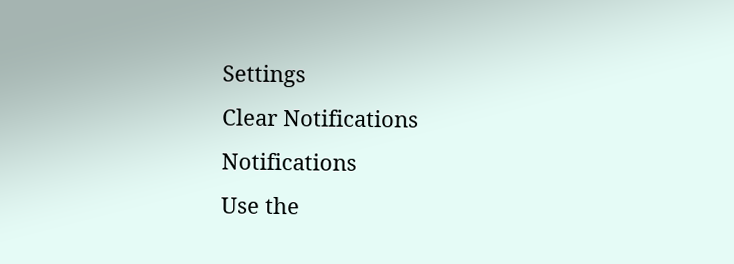Settings
Clear Notifications
Notifications
Use the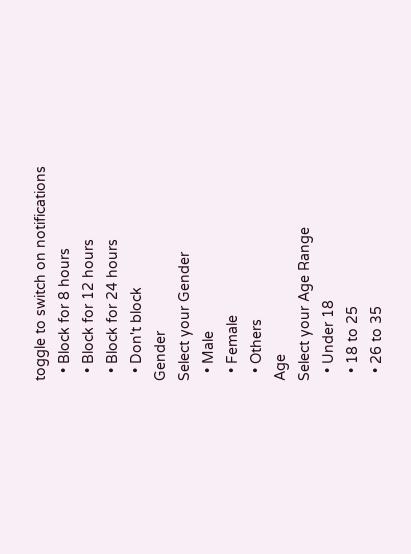toggle to switch on notifications
  • Block for 8 hours
  • Block for 12 hours
  • Block for 24 hours
  • Don't block
Gender
Select your Gender
  • Male
  • Female
  • Others
Age
Select your Age Range
  • Under 18
  • 18 to 25
  • 26 to 35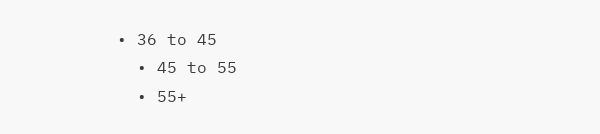• 36 to 45
  • 45 to 55
  • 55+